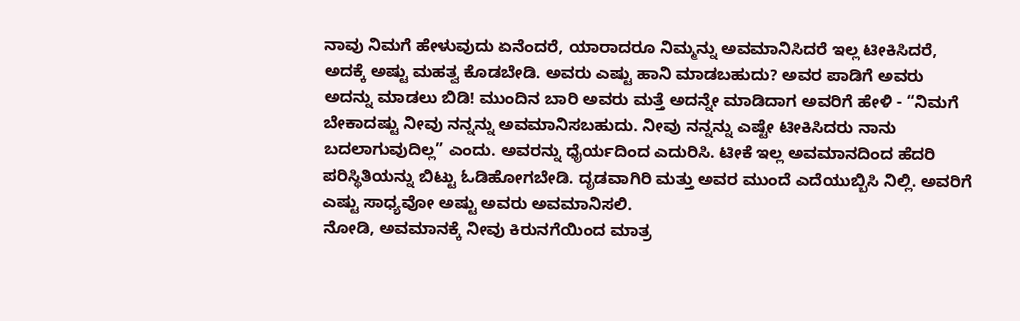ನಾವು ನಿಮಗೆ ಹೇಳುವುದು ಏನೆಂದರೆ, ಯಾರಾದರೂ ನಿಮ್ಮನ್ನು ಅವಮಾನಿಸಿದರೆ ಇಲ್ಲ ಟೀಕಿಸಿದರೆ, ಅದಕ್ಕೆ ಅಷ್ಟು ಮಹತ್ವ ಕೊಡಬೇಡಿ. ಅವರು ಎಷ್ಟು ಹಾನಿ ಮಾಡಬಹುದು? ಅವರ ಪಾಡಿಗೆ ಅವರು ಅದನ್ನು ಮಾಡಲು ಬಿಡಿ! ಮುಂದಿನ ಬಾರಿ ಅವರು ಮತ್ತೆ ಅದನ್ನೇ ಮಾಡಿದಾಗ ಅವರಿಗೆ ಹೇಳಿ - “ನಿಮಗೆ ಬೇಕಾದಷ್ಟು ನೀವು ನನ್ನನ್ನು ಅವಮಾನಿಸಬಹುದು. ನೀವು ನನ್ನನ್ನು ಎಷ್ಟೇ ಟೀಕಿಸಿದರು ನಾನು ಬದಲಾಗುವುದಿಲ್ಲ” ಎಂದು. ಅವರನ್ನು ಧೈರ್ಯದಿಂದ ಎದುರಿಸಿ. ಟೀಕೆ ಇಲ್ಲ ಅವಮಾನದಿಂದ ಹೆದರಿ ಪರಿಸ್ಥಿತಿಯನ್ನು ಬಿಟ್ಟು ಓಡಿಹೋಗಬೇಡಿ. ದೃಡವಾಗಿರಿ ಮತ್ತು ಅವರ ಮುಂದೆ ಎದೆಯುಬ್ಬಿಸಿ ನಿಲ್ಲಿ. ಅವರಿಗೆ ಎಷ್ಟು ಸಾಧ್ಯವೋ ಅಷ್ಟು ಅವರು ಅವಮಾನಿಸಲಿ.
ನೋಡಿ, ಅವಮಾನಕ್ಕೆ ನೀವು ಕಿರುನಗೆಯಿಂದ ಮಾತ್ರ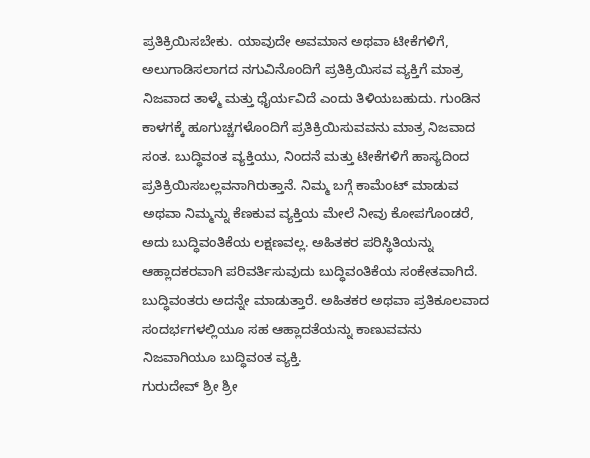ಪ್ರತಿಕ್ರಿಯಿಸಬೇಕು. ಯಾವುದೇ ಅವಮಾನ ಅಥವಾ ಟೀಕೆಗಳಿಗೆ, ಅಲುಗಾಡಿಸಲಾಗದ ನಗುವಿನೊಂದಿಗೆ ಪ್ರತಿಕ್ರಿಯಿಸವ ವ್ಯಕ್ತಿಗೆ ಮಾತ್ರ ನಿಜವಾದ ತಾಳ್ಮೆ ಮತ್ತು ಧೈರ್ಯವಿದೆ ಎಂದು ತಿಳಿಯಬಹುದು. ಗುಂಡಿನ ಕಾಳಗಕ್ಕೆ ಹೂಗುಚ್ಚಗಳೊಂದಿಗೆ ಪ್ರತಿಕ್ರಿಯಿಸುವವನು ಮಾತ್ರ ನಿಜವಾದ ಸಂತ. ಬುದ್ಧಿವಂತ ವ್ಯಕ್ತಿಯು, ನಿಂದನೆ ಮತ್ತು ಟೀಕೆಗಳಿಗೆ ಹಾಸ್ಯದಿಂದ ಪ್ರತಿಕ್ರಿಯಿಸಬಲ್ಲವನಾಗಿರುತ್ತಾನೆ. ನಿಮ್ಮ ಬಗ್ಗೆ ಕಾಮೆಂಟ್ ಮಾಡುವ ಅಥವಾ ನಿಮ್ಮನ್ನು ಕೆಣಕುವ ವ್ಯಕ್ತಿಯ ಮೇಲೆ ನೀವು ಕೋಪಗೊಂಡರೆ, ಅದು ಬುದ್ಧಿವಂತಿಕೆಯ ಲಕ್ಷಣವಲ್ಲ. ಅಹಿತಕರ ಪರಿಸ್ಥಿತಿಯನ್ನು ಆಹ್ಲಾದಕರವಾಗಿ ಪರಿವರ್ತಿಸುವುದು ಬುದ್ಧಿವಂತಿಕೆಯ ಸಂಕೇತವಾಗಿದೆ. ಬುದ್ಧಿವಂತರು ಅದನ್ನೇ ಮಾಡುತ್ತಾರೆ. ಅಹಿತಕರ ಅಥವಾ ಪ್ರತಿಕೂಲವಾದ ಸಂದರ್ಭಗಳಲ್ಲಿಯೂ ಸಹ ಆಹ್ಲಾದತೆಯನ್ನು ಕಾಣುವವನು ನಿಜವಾಗಿಯೂ ಬುದ್ಧಿವಂತ ವ್ಯಕ್ತಿ.
ಗುರುದೇವ್ ಶ್ರೀ ಶ್ರೀ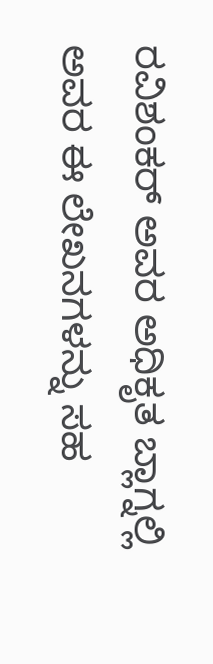ರವಿಶಂಕರ್ ಅವರ ಅಧಿಕೃತ ಬ್ಲಾಗ್ನಲ್ಲಿ ಅವರ ಈ ಲೇಖನಗಳನ್ನು ಸಹ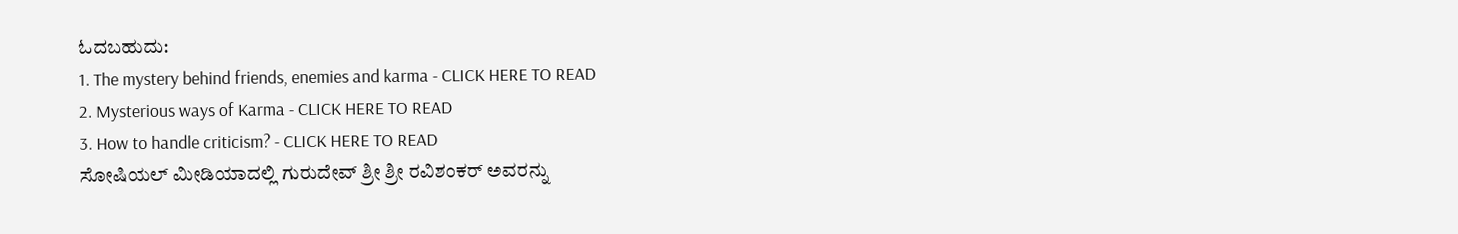ಓದಬಹುದು:
1. The mystery behind friends, enemies and karma - CLICK HERE TO READ
2. Mysterious ways of Karma - CLICK HERE TO READ
3. How to handle criticism? - CLICK HERE TO READ
ಸೋಷಿಯಲ್ ಮೀಡಿಯಾದಲ್ಲಿ ಗುರುದೇವ್ ಶ್ರೀ ಶ್ರೀ ರವಿಶಂಕರ್ ಅವರನ್ನು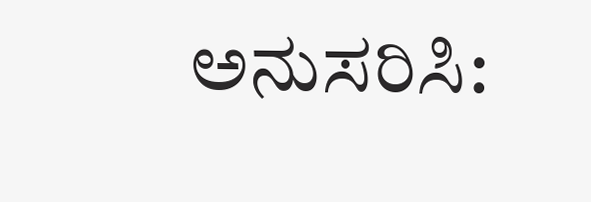ಅನುಸರಿಸಿ: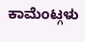ಕಾಮೆಂಟ್ಗಳು